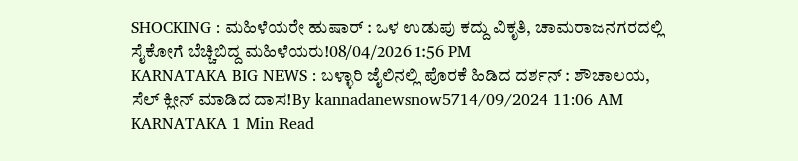SHOCKING : ಮಹಿಳೆಯರೇ ಹುಷಾರ್ : ಒಳ ಉಡುಪು ಕದ್ದು ವಿಕೃತಿ, ಚಾಮರಾಜನಗರದಲ್ಲಿ ಸೈಕೋಗೆ ಬೆಚ್ಚಿಬಿದ್ದ ಮಹಿಳೆಯರು!08/04/2026 1:56 PM
KARNATAKA BIG NEWS : ಬಳ್ಳಾರಿ ಜೈಲಿನಲ್ಲಿ ಪೊರಕೆ ಹಿಡಿದ ದರ್ಶನ್ : ಶೌಚಾಲಯ, ಸೆಲ್ ಕ್ಲೀನ್ ಮಾಡಿದ ದಾಸ!By kannadanewsnow5714/09/2024 11:06 AM KARNATAKA 1 Min Read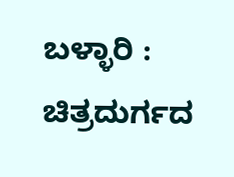ಬಳ್ಳಾರಿ : ಚಿತ್ರದುರ್ಗದ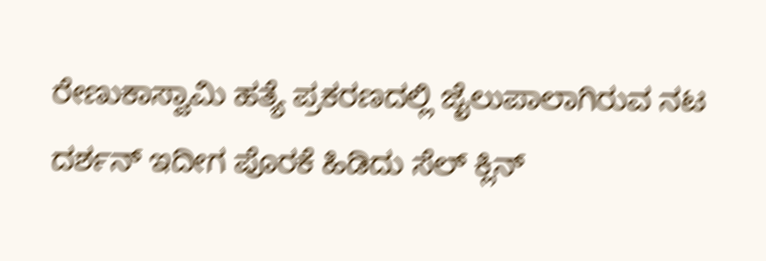ರೇಣುಕಾಸ್ವಾಮಿ ಹತ್ಯೆ ಪ್ರಕರಣದಲ್ಲಿ ಜೈಲುಪಾಲಾಗಿರುವ ನಟ ದರ್ಶನ್ ಇದೀಗ ಪೊರಕೆ ಹಿಡಿದು ಸೆಲ್ ಕ್ಲಿನ್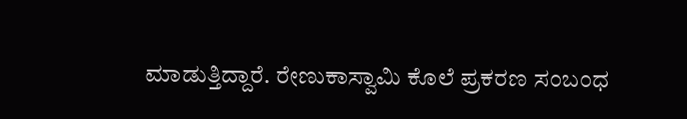ಮಾಡುತ್ತಿದ್ದಾರೆ. ರೇಣುಕಾಸ್ವಾಮಿ ಕೊಲೆ ಪ್ರಕರಣ ಸಂಬಂಧ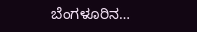ಬೆಂಗಳೂರಿನ…